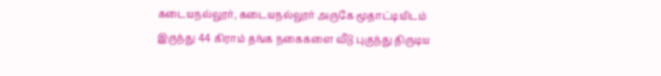கடையநல்லூர், கடையநல்லூர் அருகே மூதாட்டியிடம் இருந்து 44 கிராம் தங்க நகைகளை வீடு புகுந்து திருடிய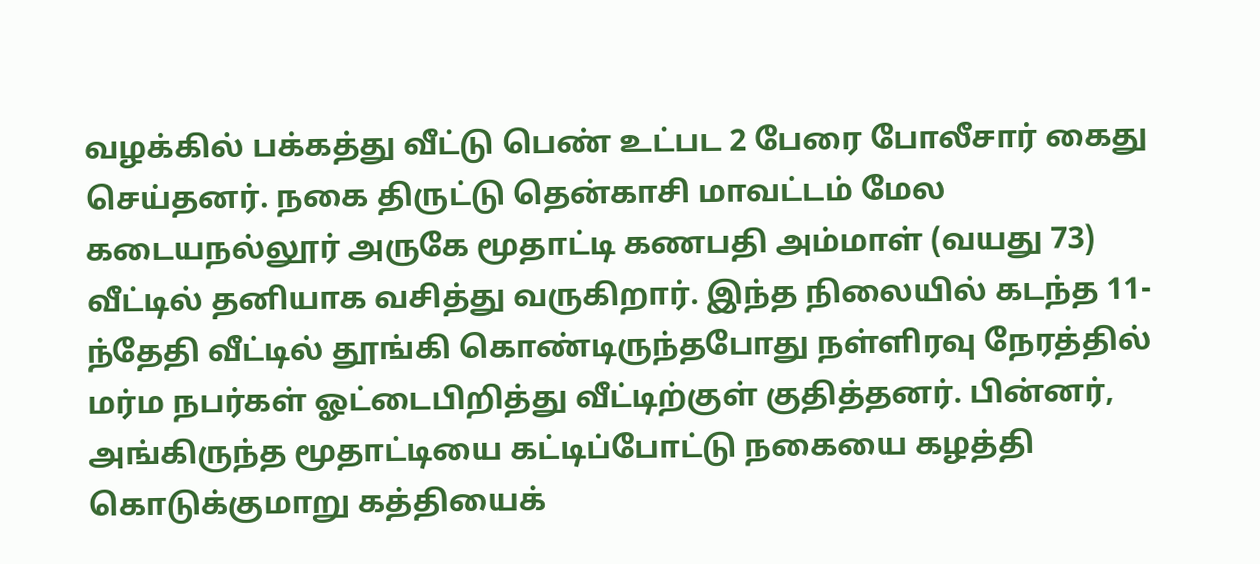வழக்கில் பக்கத்து வீட்டு பெண் உட்பட 2 பேரை போலீசார் கைது செய்தனர். நகை திருட்டு தென்காசி மாவட்டம் மேல கடையநல்லூர் அருகே மூதாட்டி கணபதி அம்மாள் (வயது 73) வீட்டில் தனியாக வசித்து வருகிறார். இந்த நிலையில் கடந்த 11-ந்தேதி வீட்டில் தூங்கி கொண்டிருந்தபோது நள்ளிரவு நேரத்தில் மர்ம நபர்கள் ஓட்டைபிறித்து வீட்டிற்குள் குதித்தனர். பின்னர், அங்கிருந்த மூதாட்டியை கட்டிப்போட்டு நகையை கழத்தி கொடுக்குமாறு கத்தியைக்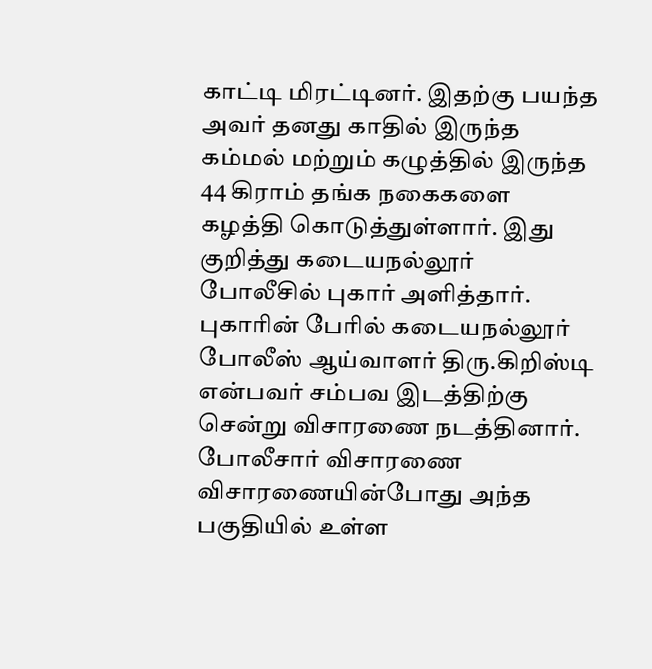காட்டி மிரட்டினர். இதற்கு பயந்த அவர் தனது காதில் இருந்த கம்மல் மற்றும் கழுத்தில் இருந்த 44 கிராம் தங்க நகைகளை கழத்தி கொடுத்துள்ளார். இது குறித்து கடையநல்லூர் போலீசில் புகார் அளித்தார். புகாரின் பேரில் கடையநல்லூர் போலீஸ் ஆய்வாளர் திரு.கிறிஸ்டி என்பவர் சம்பவ இடத்திற்கு சென்று விசாரணை நடத்தினார். போலீசார் விசாரணை விசாரணையின்போது அந்த பகுதியில் உள்ள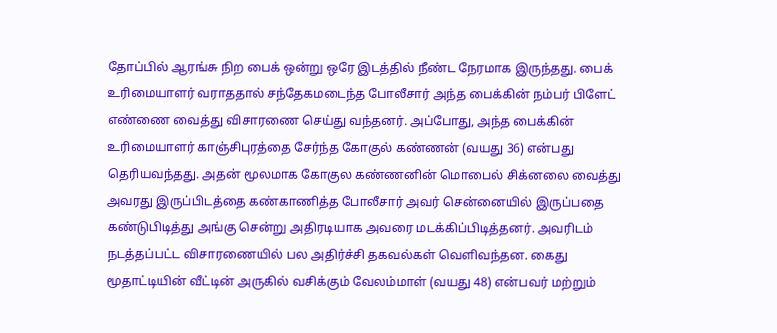தோப்பில் ஆரங்சு நிற பைக் ஒன்று ஒரே இடத்தில் நீண்ட நேரமாக இருந்தது. பைக் உரிமையாளர் வராததால் சந்தேகமடைந்த போலீசார் அந்த பைக்கின் நம்பர் பிளேட் எண்ணை வைத்து விசாரணை செய்து வந்தனர். அப்போது, அந்த பைக்கின் உரிமையாளர் காஞ்சிபுரத்தை சேர்ந்த கோகுல் கண்ணன் (வயது 36) என்பது தெரியவந்தது. அதன் மூலமாக கோகுல கண்ணனின் மொபைல் சிக்னலை வைத்து அவரது இருப்பிடத்தை கண்காணித்த போலீசார் அவர் சென்னையில் இருப்பதை கண்டுபிடித்து அங்கு சென்று அதிரடியாக அவரை மடக்கிப்பிடித்தனர். அவரிடம் நடத்தப்பட்ட விசாரணையில் பல அதிர்ச்சி தகவல்கள் வெளிவந்தன. கைது மூதாட்டியின் வீட்டின் அருகில் வசிக்கும் வேலம்மாள் (வயது 48) என்பவர் மற்றும்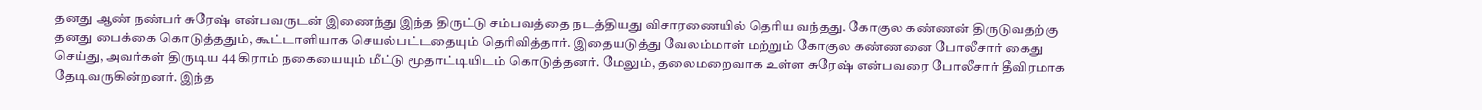தனது ஆண் நண்பர் சுரேஷ் என்பவருடன் இணைந்து இந்த திருட்டு சம்பவத்தை நடத்தியது விசாரணையில் தெரிய வந்தது. கோகுல கண்ணன் திருடுவதற்கு தனது பைக்கை கொடுத்ததும், கூட்டாளியாக செயல்பட்டதையும் தெரிவித்தார். இதையடுத்து வேலம்மாள் மற்றும் கோகுல கண்ணனை போலீசார் கைது செய்து, அவர்கள் திருடிய 44 கிராம் நகையையும் மீட்டு மூதாட்டியிடம் கொடுத்தனர். மேலும், தலைமறைவாக உள்ள சுரேஷ் என்பவரை போலீசார் தீவிரமாக தேடிவருகின்றனர். இந்த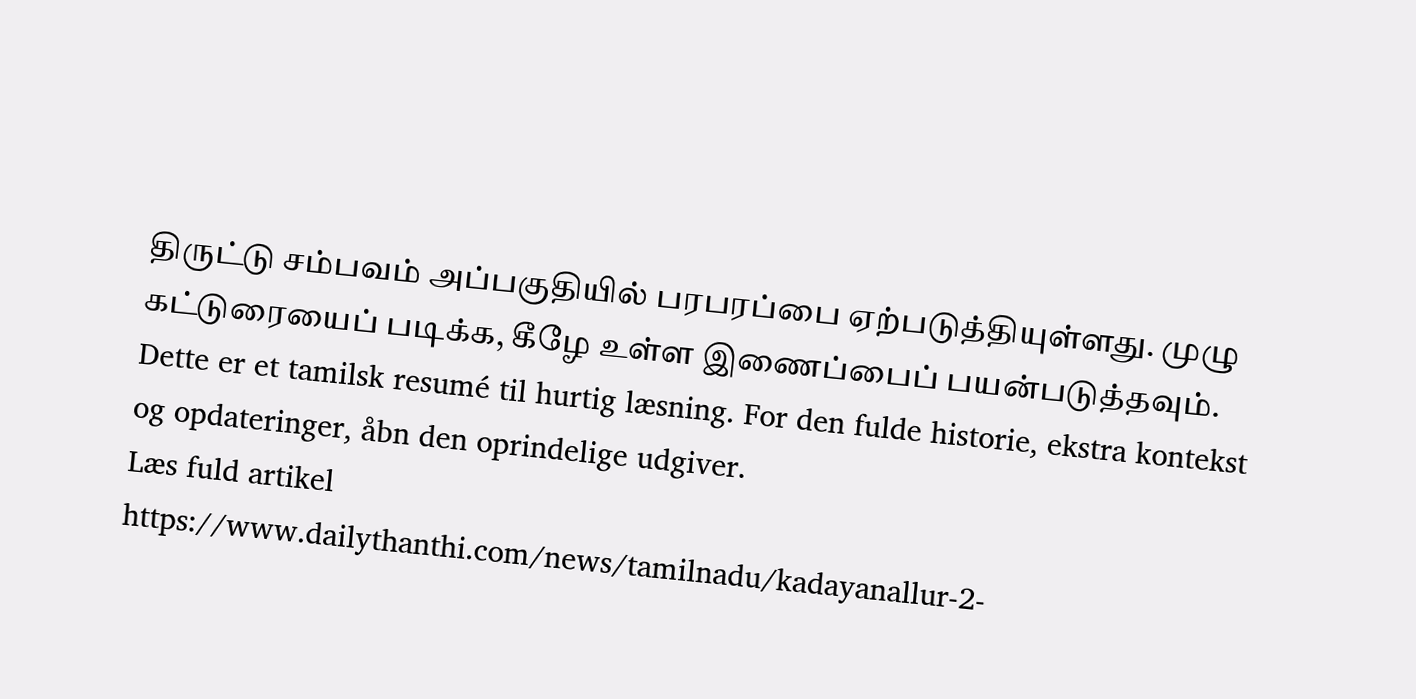திருட்டு சம்பவம் அப்பகுதியில் பரபரப்பை ஏற்படுத்தியுள்ளது. முழு கட்டுரையைப் படிக்க, கீழே உள்ள இணைப்பைப் பயன்படுத்தவும்.
Dette er et tamilsk resumé til hurtig læsning. For den fulde historie, ekstra kontekst og opdateringer, åbn den oprindelige udgiver.
Læs fuld artikel
https://www.dailythanthi.com/news/tamilnadu/kadayanallur-2-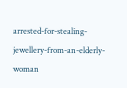arrested-for-stealing-jewellery-from-an-elderly-woman